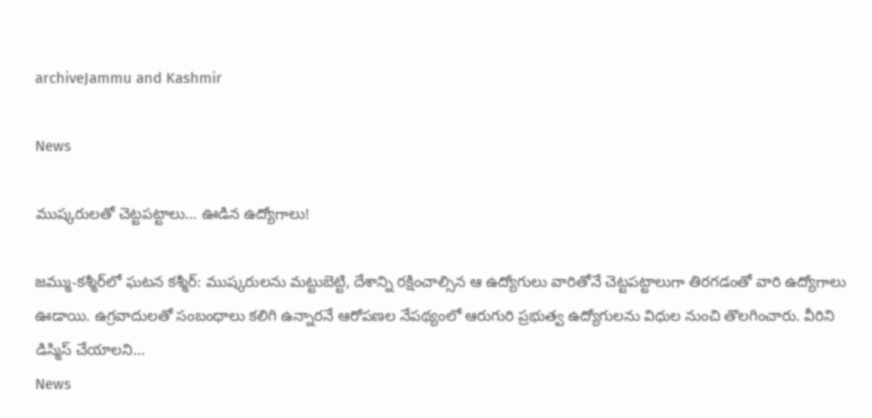archiveJammu and Kashmir

News

ముష్కరులతో చెట్టపట్టాలు… ఊడిన ఉద్యోగాలు!

జ‌మ్ము-క‌శ్మీర్‌లో ఘ‌ట‌న‌ కశ్మీర్‌: ముష్కరులను మట్టుబెట్టి, దేశాన్ని రక్షించాల్సిన ఆ ఉద్యోగులు వారితోనే చెట్టపట్టాలుగా తిరగడంతో వారి ఉద్యోగాలు ఊడాయి. ఉగ్రవాదులతో సంబంధాలు కలిగి ఉన్నారనే ఆరోపణల నేపథ్యంలో ఆరుగురి ప్రభుత్వ ఉద్యోగులను విధుల నుంచి తొలగించారు. వీరిని డిస్మిస్‌ చేయాలని...
News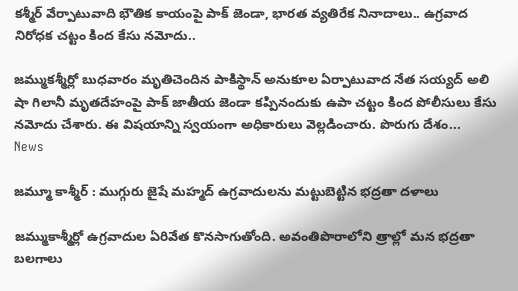కశ్మీర్ వేర్పాటువాది భౌతిక కాయంపై పాక్ జెండా, భారత వ్యతిరేక నినాదాలు.. ఉగ్రవాద నిరోధక చట్టం కింద కేసు నమోదు..

జమ్ముకశ్మీర్లో బుధవారం మృతిచెందిన పాకిస్థాన్ అనుకూల ఏర్పాటువాద నేత సయ్యద్ అలి షా గిలానీ మృతదేహంపై పాక్ జాతీయ జెండా కప్పినందుకు ఉపా చట్టం కింద పోలీసులు కేసు నమోదు చేశారు. ఈ విషయాన్ని స్వయంగా అధికారులు వెల్లడించారు. పొరుగు దేశం...
News

జమ్మూ కాశ్మీర్ : ముగ్గురు జైషే మహ్మద్ ఉగ్రవాదులను మట్టుబెట్టిన భద్రతా దళాలు

జమ్ముకాశ్మీర్లో ఉగ్రవాదుల ఏరివేత కొనసాగుతోంది. అవంతిపొరాలోని త్రాల్లో మన భద్రతా బలగాలు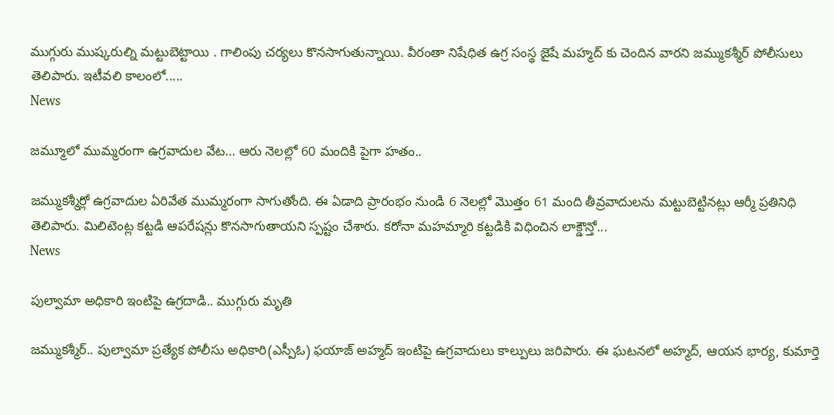ముగ్గురు ముష్కరుల్ని మట్టుబెట్టాయి . గాలింపు చర్యలు కొనసాగుతున్నాయి. వీరంతా నిషేధిత ఉగ్ర సంస్థ జైషే మహ్మద్ కు చెందిన వారని జమ్ముకశ్మీర్ పోలీసులు తెలిపారు. ఇటీవలి కాలంలో.....
News

జమ్మూలో ముమ్మరంగా ఉగ్రవాదుల వేట… ఆరు నెలల్లో 60 మందికి పైగా హతం..

జమ్ముకశ్మీర్లో ఉగ్రవాదుల ఏరివేత ముమ్మరంగా సాగుతోంది. ఈ ఏడాది ప్రారంభం నుండి 6 నెలల్లో మొత్తం 61 మంది తీవ్రవాదులను మట్టుబెట్టినట్లు ఆర్మీ ప్రతినిధి తెలిపారు. మిలిటెంట్ల కట్టడి ఆపరేషన్లు కొనసాగుతాయని స్పష్టం చేశారు. కరోనా మహమ్మారి కట్టడికి విధించిన లాక్డౌన్తో...
News

పుల్వామా అధికారి ఇంటిపై ఉగ్రదాడి.. ముగ్గురు మృతి

జమ్ముకశ్మీర్‌.. పుల్వామా ప్రత్యేక పోలీసు అధికారి(ఎస్పీఓ) ఫయాజ్‌ అహ్మద్‌ ఇంటిపై ఉగ్రవాదులు కాల్పులు జరిపారు. ఈ ఘటనలో అహ్మద్, ఆయన భార్య, కుమార్తె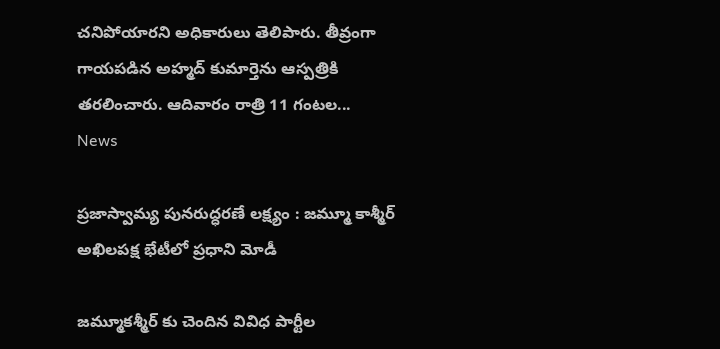చనిపోయారని అధికారులు తెలిపారు. తీవ్రంగా గాయపడిన అహ్మద్ కుమార్తెను ఆస్పత్రికి తరలించారు. ఆదివారం రాత్రి 11 గంటల...
News

ప్రజాస్వామ్య పునరుద్ధరణే లక్ష్యం : జమ్మూ కాశ్మీర్ అఖిలపక్ష భేటీలో ప్రధాని మోడీ

జమ్మూకశ్మీర్ కు చెందిన వివిధ పార్టీల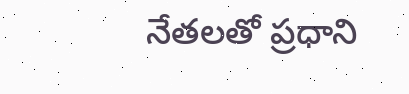నేతలతో ప్రధాని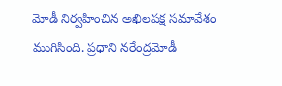మోడీ నిర్వహించిన అఖిలపక్ష సమావేశం ముగిసింది. ప్రధాని నరేంద్రమోడీ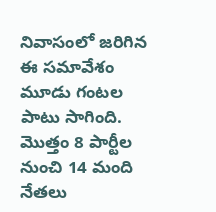నివాసంలో జరిగిన ఈ సమావేశం మూడు గంటల పాటు సాగింది. మొత్తం 8 పార్టీల నుంచి 14 మంది నేతలు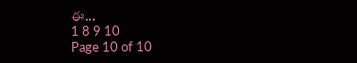ఈ...
1 8 9 10
Page 10 of 10